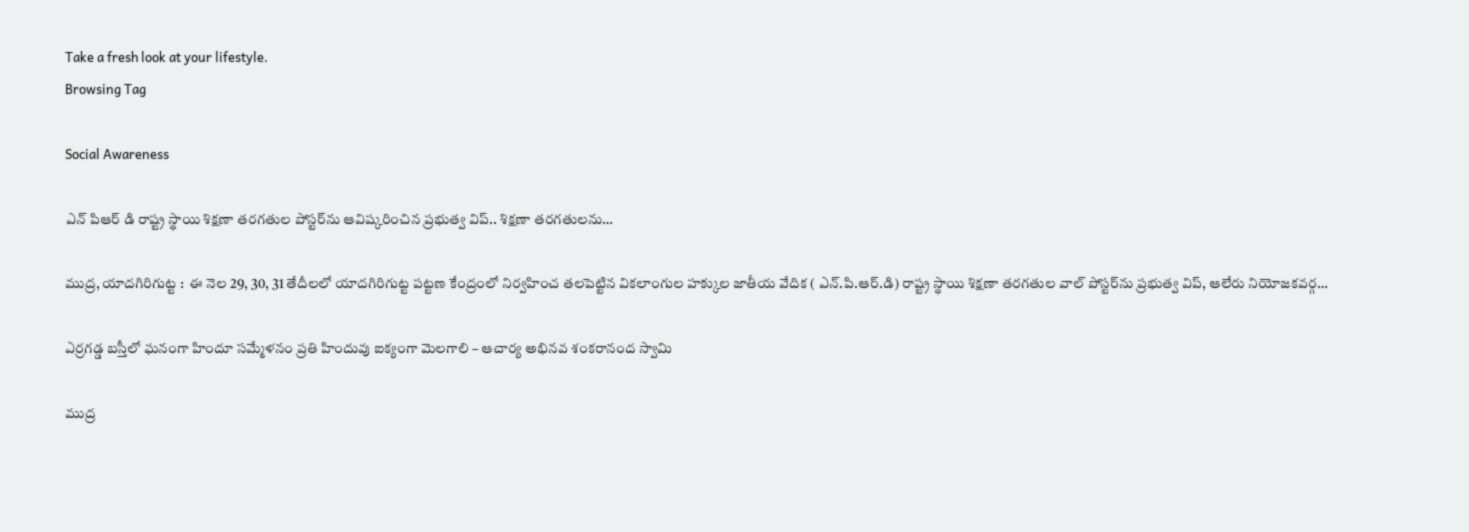Take a fresh look at your lifestyle.
Browsing Tag

Social Awareness

ఎన్ పిఆర్ డి రాష్ట్ర స్థాయి శిక్షణా తరగతుల పోస్టర్‌ను ఆవిష్కరించిన ప్రభుత్వ విప్.. శిక్షణా తరగతులను…

ముద్ర, యాదగిరిగుట్ట :  ఈ నెల 29, 30, 31 తేదీలలో యాదగిరిగుట్ట పట్టణ కేంద్రంలో నిర్వహించ తలపెట్టిన వికలాంగుల హక్కుల జాతీయ వేదిక ( ఎన్.పి.ఆర్.డి) రాష్ట్ర స్థాయి శిక్షణా తరగతుల వాల్ పోస్టర్‌ను ప్రభుత్వ విప్, ఆలేరు నియోజకవర్గ…

ఎర్రగడ్డ బస్తీలో ఘనంగా హిందూ సమ్మేళనం ప్రతి హిందువు ఐక్యంగా మెలగాలి – ఆచార్య అభినవ శంకరానంద స్వామి

ముద్ర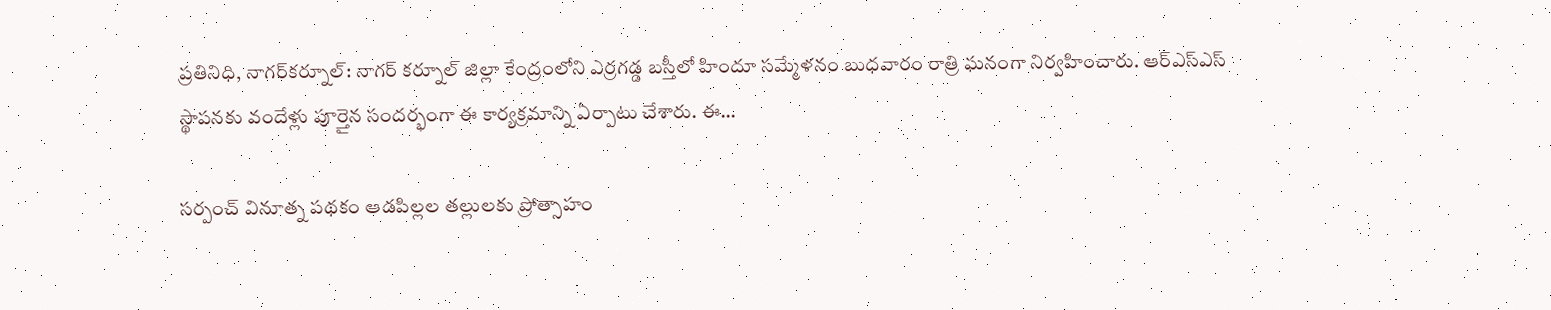ప్రతినిధి, నాగర్‌కర్నూల్: నాగర్ కర్నూల్ జిల్లా కేంద్రంలోని ఎర్రగడ్డ బస్తీలో హిందూ సమ్మేళనం బుధవారం రాత్రి ఘనంగా నిర్వహించారు. ఆర్‌ఎస్‌ఎస్ స్థాపనకు వందేళ్లు పూర్తైన సందర్భంగా ఈ కార్యక్రమాన్ని ఏర్పాటు చేశారు. ఈ…

సర్పంచ్ వినూత్న పథకం ఆడపిల్లల తల్లులకు ప్రోత్సాహం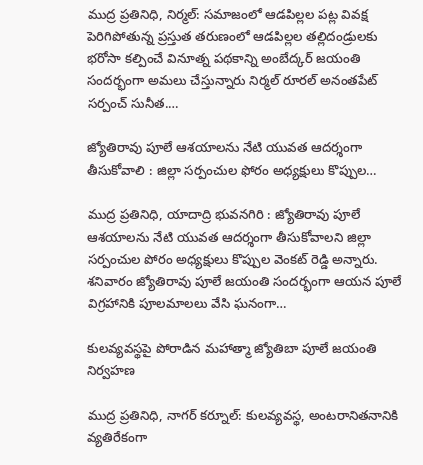ముద్ర ప్రతినిధి, నిర్మల్: సమాజంలో ఆడపిల్లల పట్ల వివక్ష పెరిగిపోతున్న ప్రస్తుత తరుణంలో ఆడపిల్లల తల్లిదండ్రులకు భరోసా కల్పించే వినూత్న పథకాన్ని అంబేద్కర్ జయంతి సందర్భంగా అమలు చేస్తున్నారు నిర్మల్ రూరల్ అనంతపేట్ సర్పంచ్ సునీత.…

జ్యోతిరావు పూలే ఆశయాలను నేటి యువత ఆదర్శంగా తీసుకోవాలి : జిల్లా సర్పంచుల ఫోరం అధ్యక్షులు కొప్పుల…

ముద్ర ప్రతినిధి, యాదాద్రి భువనగిరి : జ్యోతిరావు పూలే ఆశయాలను నేటి యువత ఆదర్శంగా తీసుకోవాలని జిల్లా సర్పంచుల పోరం అధ్యక్షులు కొప్పుల వెంకట్ రెడ్డి అన్నారు. శనివారం జ్యోతిరావు పూలే జయంతి సందర్భంగా ఆయన పూలే విగ్రహానికి పూలమాలలు వేసి ఘనంగా…

కులవ్యవస్థపై పోరాడిన మహాత్మా జ్యోతిబా పూలే జయంతి నిర్వహణ

ముద్ర ప్రతినిధి, నాగర్ కర్నూల్: కులవ్యవస్థ, అంటరానితనానికి వ్యతిరేకంగా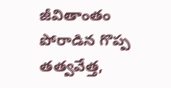జీవితాంతం పోరాడిన గొప్ప తత్వవేత్త,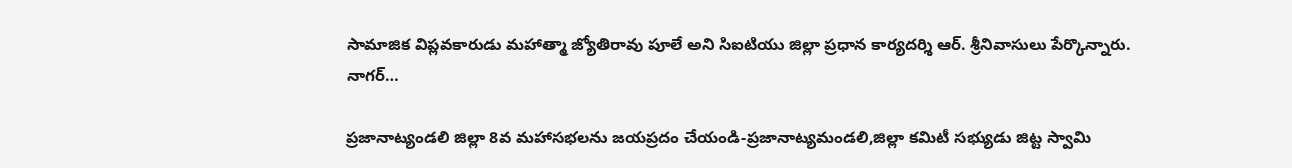సామాజిక విప్లవకారుడు మహాత్మా జ్యోతిరావు పూలే అని సిఐటియు జిల్లా ప్రధాన కార్యదర్శి ఆర్. శ్రీనివాసులు పేర్కొన్నారు. నాగర్…

ప్రజానాట్యండలి జిల్లా 8వ మహాసభలను జయప్రదం చేయండి-ప్రజానాట్యమండలి,జిల్లా కమిటీ సభ్యుడు జిట్ట స్వామి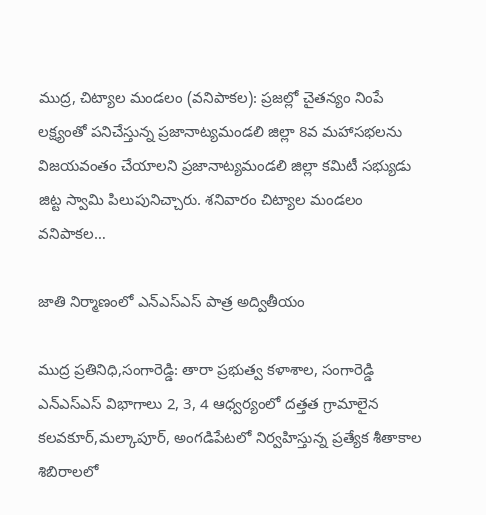ముద్ర, చిట్యాల మండలం (వనిపాకల): ప్రజల్లో చైతన్యం నింపే లక్ష్యంతో పనిచేస్తున్న ప్రజానాట్యమండలి జిల్లా 8వ మహాసభలను విజయవంతం చేయాలని ప్రజానాట్యమండలి జిల్లా కమిటీ సభ్యుడు జిట్ట స్వామి పిలుపునిచ్చారు. శనివారం చిట్యాల మండలం వనిపాకల…

జాతి నిర్మాణంలో ఎన్ఎస్ఎస్ పాత్ర అద్వితీయం

ముద్ర ప్రతినిధి,సంగారెడ్డి: తారా ప్రభుత్వ కళాశాల, సంగారెడ్డి ఎన్ఎస్ఎస్ విభాగాలు 2, 3, 4 ఆధ్వర్యంలో దత్తత గ్రామాలైన కలవకూర్,మల్కాపూర్, అంగడిపేటలో నిర్వహిస్తున్న ప్రత్యేక శీతాకాల శిబిరాలలో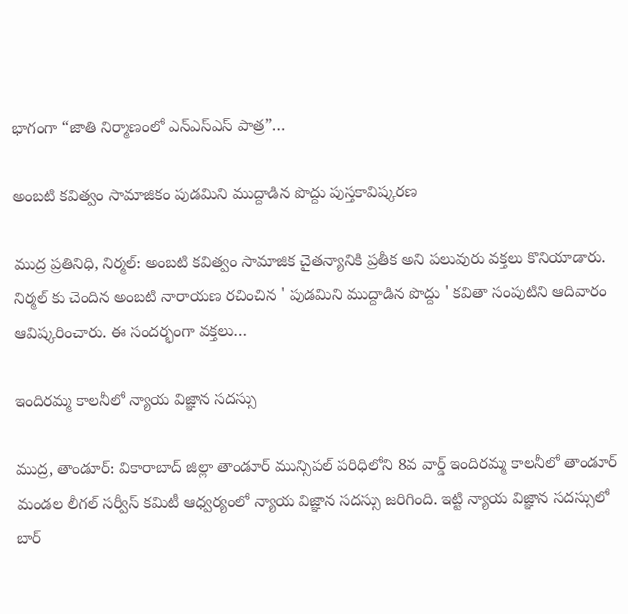భాగంగా “జాతి నిర్మాణంలో ఎన్ఎస్ఎస్ పాత్ర”…

అంబటి కవిత్వం సామాజికం పుడమిని ముద్దాడిన పొద్దు పుస్తకావిష్కరణ

ముద్ర ప్రతినిధి, నిర్మల్: అంబటి కవిత్వం సామాజిక చైతన్యానికి ప్రతీక అని పలువురు వక్తలు కొనియాడారు. నిర్మల్ కు చెందిన అంబటి నారాయణ రచించిన ' పుడమిని ముద్దాడిన పొద్దు ' కవితా సంపుటిని ఆదివారం ఆవిష్కరించారు. ఈ సందర్భంగా వక్తలు…

ఇందిరమ్మ కాలనీలో న్యాయ విజ్ఞాన సదస్సు

ముద్ర, తాండూర్: వికారాబాద్ జిల్లా తాండూర్ మున్సిపల్ పరిధిలోని 8వ వార్డ్ ఇందిరమ్మ కాలనీలో తాండూర్ మండల లీగల్ సర్వీస్ కమిటీ ఆధ్వర్యంలో న్యాయ విజ్ఞాన సదస్సు జరిగింది. ఇట్టి న్యాయ విజ్ఞాన సదస్సులో బార్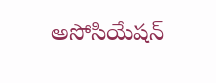అసోసియేషన్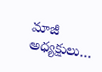మాజీ అధ్యక్షులు…